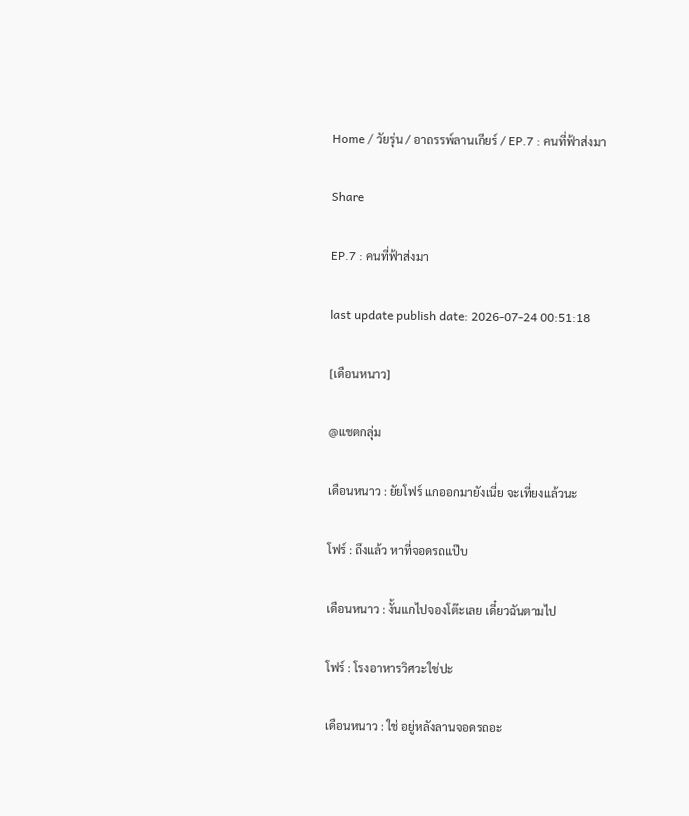Home / วัยรุ่น / อาถรรพ์ลานเกียร์ / EP.7 : คนที่ฟ้าส่งมา

Share

EP.7 : คนที่ฟ้าส่งมา

last update publish date: 2026-07-24 00:51:18

[เดือนหนาว]

@แชตกลุ่ม

เดือนหนาว : ยัยโฟร์ แกออกมายังเนี่ย จะเที่ยงแล้วนะ

โฟร์ : ถึงแล้ว หาที่จอดรถแป๊บ

เดือนหนาว : งั้นแกไปจองโต๊ะเลย เดี๋ยวฉันตามไป

โฟร์ : โรงอาหารวิศวะใช่ปะ

เดือนหนาว : ใช่ อยู่หลังลานจอดรถอะ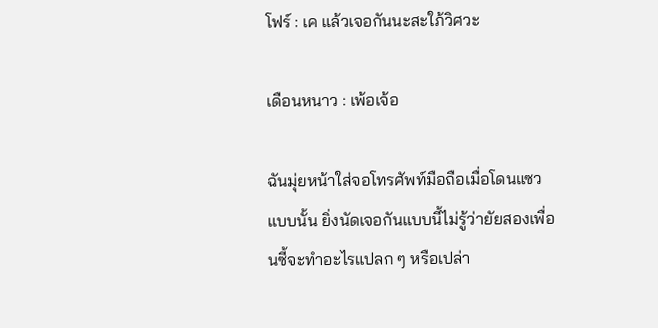โฟร์ : เค แล้วเจอกันนะสะใภ้วิศวะ

เดือนหนาว : เพ้อเจ้อ

ฉันมุ่ยหน้าใส่จอโทรศัพท์มือถือเมื่อโดนแซวแบบนั้น ยิ่งนัดเจอกันแบบนี้ไม่รู้ว่ายัยสองเพื่อนซี้จะทำอะไรแปลก ๆ หรือเปล่า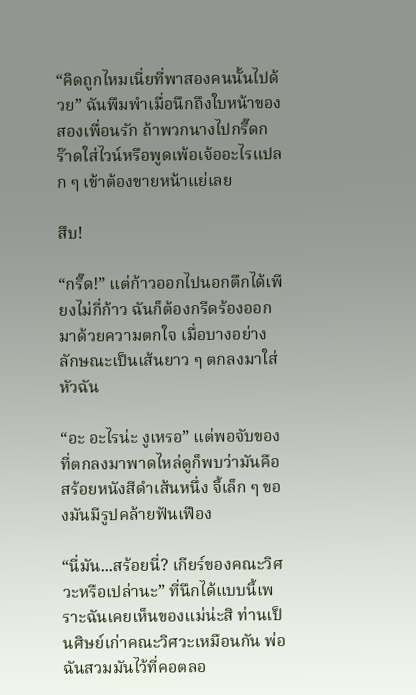“คิดถูกไหมเนี่ยที่พาสองคนนั้นไปด้วย” ฉันพึมพำเมื่อนึกถึงใบหน้าของสองเพื่อนรัก ถ้าพวกนางไปกรี๊ดกร๊าดใส่ไวน์หรือพูดเพ้อเจ้ออะไรแปลก ๆ เข้าต้องขายหน้าแย่เลย

สึบ!

“กรี๊ด!” แต่ก้าวออกไปนอกตึกได้เพียงไม่กี่ก้าว ฉันก็ต้องกรีดร้องออกมาด้วยความตกใจ เมื่อบางอย่างลักษณะเป็นเส้นยาว ๆ ตกลงมาใส่หัวฉัน

“อะ อะไรน่ะ งูเหรอ” แต่พอจับของที่ตกลงมาพาดไหล่ดูก็พบว่ามันคือสร้อยหนังสีดำเส้นหนึ่ง จี้เล็ก ๆ ของมันมีรูปคล้ายฟันเฟือง

“นี่มัน...สร้อยนี่? เกียร์ของคณะวิศวะหรือเปล่านะ” ที่นึกได้แบบนี้เพราะฉันเคยเห็นของแม่น่ะสิ ท่านเป็นศิษย์เก่าคณะวิศวะเหมือนกัน พ่อฉันสวมมันไว้ที่คอตลอ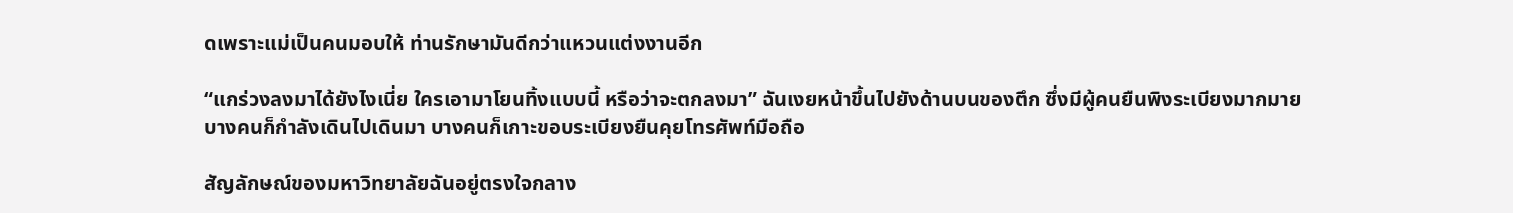ดเพราะแม่เป็นคนมอบให้ ท่านรักษามันดีกว่าแหวนแต่งงานอีก

“แกร่วงลงมาได้ยังไงเนี่ย ใครเอามาโยนทิ้งแบบนี้ หรือว่าจะตกลงมา” ฉันเงยหน้าขึ้นไปยังด้านบนของตึก ซึ่งมีผู้คนยืนพิงระเบียงมากมาย บางคนก็กำลังเดินไปเดินมา บางคนก็เกาะขอบระเบียงยืนคุยโทรศัพท์มือถือ

สัญลักษณ์ของมหาวิทยาลัยฉันอยู่ตรงใจกลาง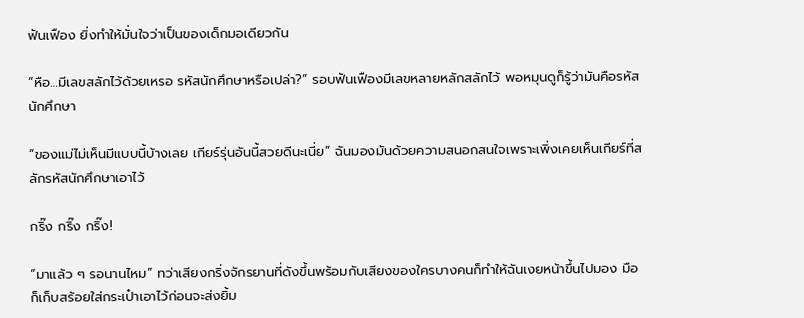ฟันเฟือง ยิ่งทำให้มั่นใจว่าเป็นของเด็กมอเดียวกัน

“หือ…มีเลขสลักไว้ด้วยเหรอ รหัสนักศึกษาหรือเปล่า?” รอบฟันเฟืองมีเลขหลายหลักสลักไว้ พอหมุนดูก็รู้ว่ามันคือรหัสนักศึกษา

“ของแม่ไม่เห็นมีแบบนี้บ้างเลย เกียร์รุ่นอันนี้สวยดีนะเนี่ย” ฉันมองมันด้วยความสนอกสนใจเพราะเพิ่งเคยเห็นเกียร์ที่สลักรหัสนักศึกษาเอาไว้

กริ๊ง กริ๊ง กริ๊ง!

“มาแล้ว ๆ รอนานไหม” ทว่าเสียงกริ่งจักรยานที่ดังขึ้นพร้อมกับเสียงของใครบางคนก็ทำให้ฉันเงยหน้าขึ้นไปมอง มือก็เก็บสร้อยใส่กระเป๋าเอาไว้ก่อนจะส่งยิ้ม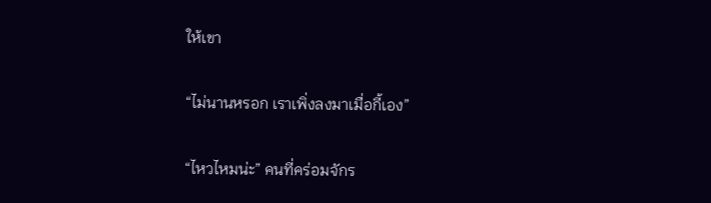ให้เขา

“ไม่นานหรอก เราเพิ่งลงมาเมื่อกี้เอง”

“ไหวไหมน่ะ” คนที่คร่อมจักร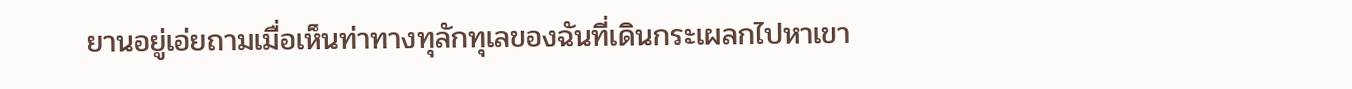ยานอยู่เอ่ยถามเมื่อเห็นท่าทางทุลักทุเลของฉันที่เดินกระเผลกไปหาเขา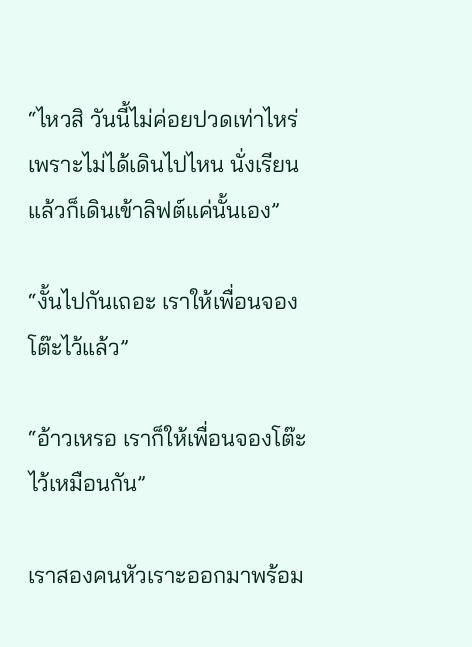“ไหวสิ วันนี้ไม่ค่อยปวดเท่าไหร่เพราะไม่ได้เดินไปไหน นั่งเรียนแล้วก็เดินเข้าลิฟต์แค่นั้นเอง”

“งั้นไปกันเถอะ เราให้เพื่อนจองโต๊ะไว้แล้ว”

“อ้าวเหรอ เราก็ให้เพื่อนจองโต๊ะไว้เหมือนกัน”

เราสองคนหัวเราะออกมาพร้อม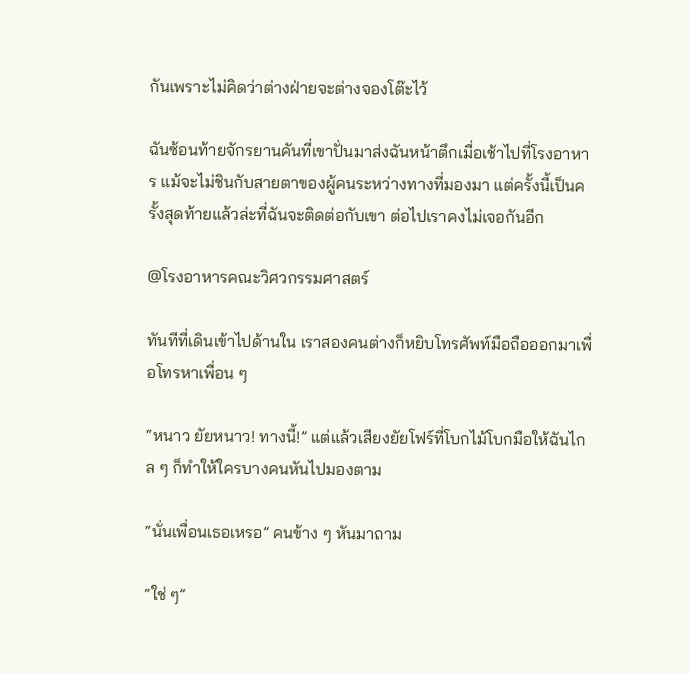กันเพราะไม่คิดว่าต่างฝ่ายจะต่างจองโต๊ะไว้

ฉันซ้อนท้ายจักรยานคันที่เขาปั่นมาส่งฉันหน้าตึกเมื่อเช้าไปที่โรงอาหาร แม้จะไม่ชินกับสายตาของผู้คนระหว่างทางที่มองมา แต่ครั้งนี้เป็นครั้งสุดท้ายแล้วล่ะที่ฉันจะติดต่อกับเขา ต่อไปเราคงไม่เจอกันอีก

@โรงอาหารคณะวิศวกรรมศาสตร์

ทันทีที่เดินเข้าไปด้านใน เราสองคนต่างก็หยิบโทรศัพท์มือถือออกมาเพื่อโทรหาเพื่อน ๆ

“หนาว ยัยหนาว! ทางนี้!” แต่แล้วเสียงยัยโฟร์ที่โบกไม้โบกมือให้ฉันไกล ๆ ก็ทำให้ใครบางคนหันไปมองตาม

“นั่นเพื่อนเธอเหรอ” คนข้าง ๆ หันมาถาม

“ใช่ ๆ”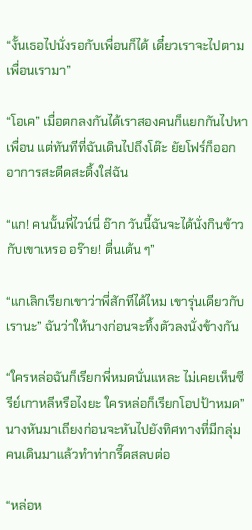“งั้นเธอไปนั่งรอกับเพื่อนก็ได้ เดี๋ยวเราจะไปตามเพื่อนเรามา”

“โอเค” เมื่อตกลงกันได้เราสองคนก็แยกกันไปหาเพื่อน แต่ทันทีที่ฉันเดินไปถึงโต๊ะ ยัยโฟร์ก็ออกอาการสะดีดสะดิ้งใส่ฉัน

“แก! คนนั้นพี่ไวน์นี่ อ๊าก วันนี้ฉันจะได้นั่งกินข้าวกับเขาเหรอ อร๊าย! ตื่นเต้น ๆ”

“แกเลิกเรียกเขาว่าพี่สักทีได้ไหม เขารุ่นเดียวกับเรานะ” ฉันว่าให้นางก่อนจะทิ้งตัวลงนั่งข้างกัน

“ใครหล่อฉันก็เรียกพี่หมดนั่นแหละ ไม่เคยเห็นซีรีย์เกาหลีหรือไงยะ ใครหล่อก็เรียกโอปป้าหมด” นางหันมาเถียงก่อนจะหันไปยังทิศทางที่มีกลุ่มคนเดินมาแล้วทำท่ากรี๊ดสลบต่อ

“หล่อห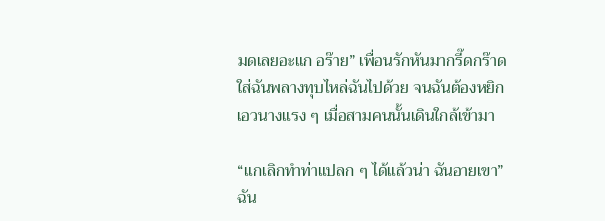มดเลยอะแก อร๊าย” เพื่อนรักหันมากรี๊ดกร๊าดใส่ฉันพลางทุบไหล่ฉันไปด้วย จนฉันต้องหยิกเอวนางแรง ๆ เมื่อสามคนนั้นเดินใกล้เข้ามา

“แกเลิกทำท่าแปลก ๆ ได้แล้วน่า ฉันอายเขา” ฉัน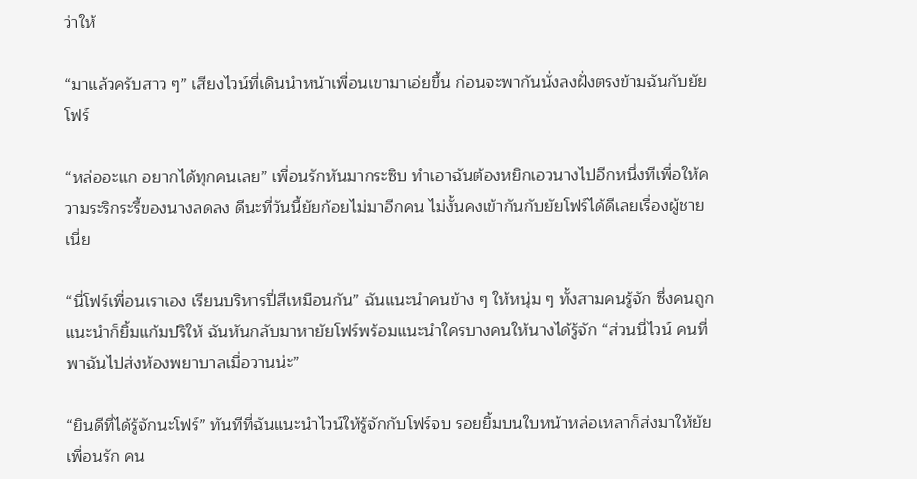ว่าให้

“มาแล้วครับสาว ๆ” เสียงไวน์ที่เดินนำหน้าเพื่อนเขามาเอ่ยขึ้น ก่อนจะพากันนั่งลงฝั่งตรงข้ามฉันกับยัยโฟร์

“หล่ออะแก อยากได้ทุกคนเลย” เพื่อนรักหันมากระซิบ ทำเอาฉันต้องหยิกเอวนางไปอีกหนึ่งทีเพื่อให้ความระริกระรี้ของนางลดลง ดีนะที่วันนี้ยัยก้อยไม่มาอีกคน ไม่งั้นคงเข้ากันกับยัยโฟร์ได้ดีเลยเรื่องผู้ชายเนี่ย

“นี่โฟร์เพื่อนเราเอง เรียนบริหารปี่สีเหมือนกัน” ฉันแนะนำคนข้าง ๆ ให้หนุ่ม ๆ ทั้งสามคนรู้จัก ซึ่งคนถูกแนะนำก็ยิ้มแก้มปริให้ ฉันหันกลับมาหายัยโฟร์พร้อมแนะนำใครบางคนให้นางได้รู้จัก “ส่วนนี่ไวน์ คนที่พาฉันไปส่งห้องพยาบาลเมื่อวานน่ะ”

“ยินดีที่ได้รู้จักนะโฟร์” ทันทีที่ฉันแนะนำไวน์ให้รู้จักกับโฟร์จบ รอยยิ้มบนใบหน้าหล่อเหลาก็ส่งมาให้ยัยเพื่อนรัก คน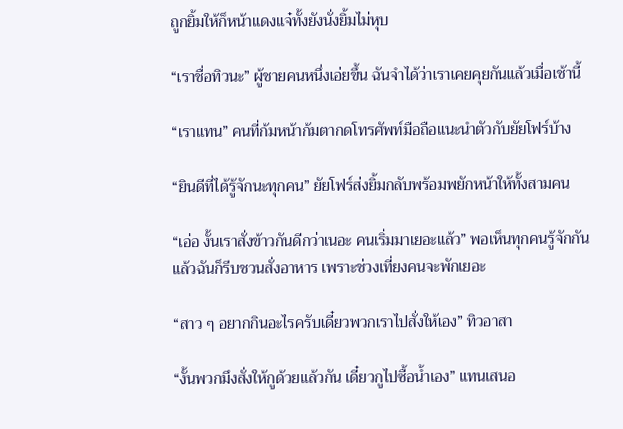ถูกยิ้มให้ก็หน้าแดงแจ๋ทั้งยังนั่งยิ้มไม่หุบ

“เราชื่อทิวนะ” ผู้ชายคนหนึ่งเอ่ยขึ้น ฉันจำได้ว่าเราเคยคุยกันแล้วเมื่อเช้านี้

“เราแทน” คนที่ก้มหน้าก้มตากดโทรศัพท์มือถือแนะนำตัวกับยัยโฟร์บ้าง

“ยินดีที่ได้รู้จักนะทุกคน” ยัยโฟร์ส่งยิ้มกลับพร้อมพยักหน้าให้ทั้งสามคน

“เอ่อ งั้นเราสั่งข้าวกันดีกว่าเนอะ คนเริ่มมาเยอะแล้ว” พอเห็นทุกคนรู้จักกันแล้วฉันก็รีบชวนสั่งอาหาร เพราะช่วงเที่ยงคนจะพักเยอะ

“สาว ๆ อยากกินอะไรครับเดี๋ยวพวกเราไปสั่งให้เอง” ทิวอาสา

“งั้นพวกมึงสั่งให้กูด้วยแล้วกัน เดี๋ยวกูไปซื้อน้ำเอง” แทนเสนอ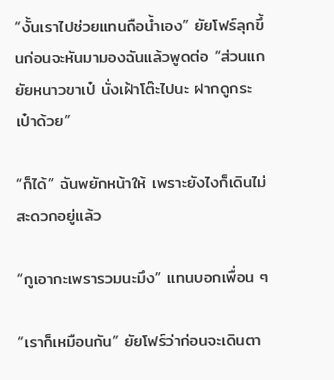“งั้นเราไปช่วยแทนถือน้ำเอง” ยัยโฟร์ลุกขึ้นก่อนจะหันมามองฉันแล้วพูดต่อ “ส่วนแกยัยหนาวขาเป๋ นั่งเฝ้าโต๊ะไปนะ ฝากดูกระเป๋าด้วย”

“ก็ได้” ฉันพยักหน้าให้ เพราะยังไงก็เดินไม่สะดวกอยู่แล้ว

“กูเอากะเพรารวมนะมึง” แทนบอกเพื่อน ๆ

“เราก็เหมือนกัน” ยัยโฟร์ว่าก่อนจะเดินตา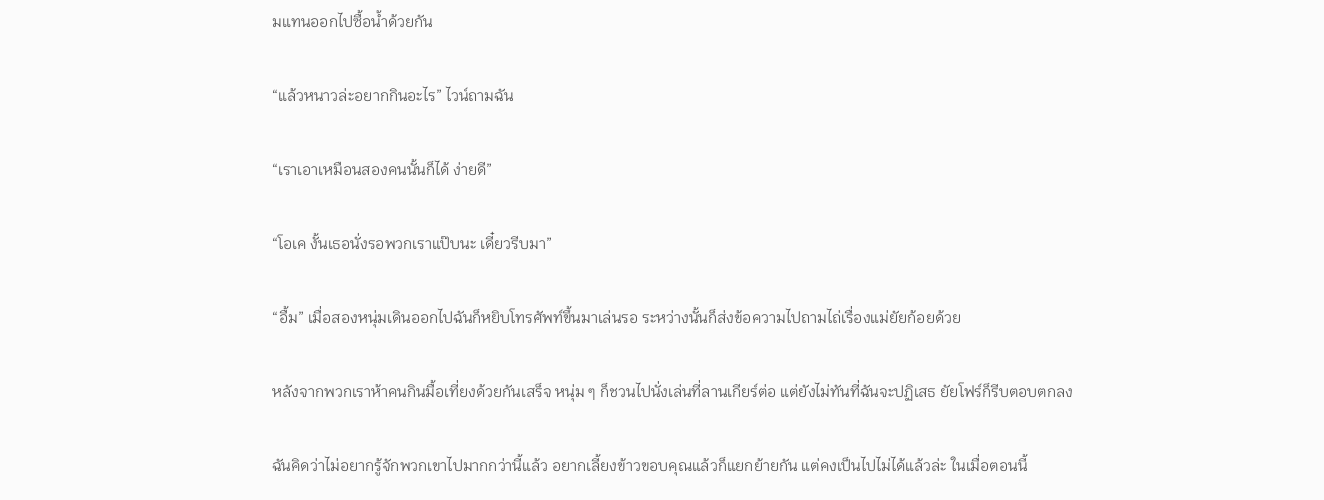มแทนออกไปซื้อน้ำด้วยกัน

“แล้วหนาวล่ะอยากกินอะไร” ไวน์ถามฉัน

“เราเอาเหมือนสองคนนั้นก็ได้ ง่ายดี”

“โอเค งั้นเธอนั่งรอพวกเราแป๊บนะ เดี๋ยวรีบมา”

“อื้ม” เมื่อสองหนุ่มเดินออกไปฉันก็หยิบโทรศัพท์ขึ้นมาเล่นรอ ระหว่างนั้นก็ส่งข้อความไปถามไถ่เรื่องแม่ยัยก้อยด้วย

หลังจากพวกเราห้าคนกินมื้อเที่ยงด้วยกันเสร็จ หนุ่ม ๆ ก็ชวนไปนั่งเล่นที่ลานเกียร์ต่อ แต่ยังไม่ทันที่ฉันจะปฏิเสธ ยัยโฟร์ก็รีบตอบตกลง

ฉันคิดว่าไม่อยากรู้จักพวกเขาไปมากกว่านี้แล้ว อยากเลี้ยงข้าวขอบคุณแล้วก็แยกย้ายกัน แต่คงเป็นไปไม่ได้แล้วล่ะ ในเมื่อตอนนี้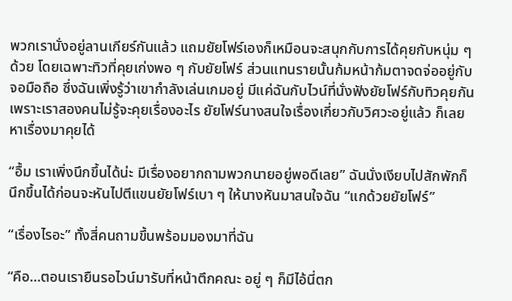พวกเรานั่งอยู่ลานเกียร์กันแล้ว แถมยัยโฟร์เองก็เหมือนจะสนุกกับการได้คุยกับหนุ่ม ๆ ด้วย โดยเฉพาะทิวที่คุยเก่งพอ ๆ กับยัยโฟร์ ส่วนแทนรายนั้นก้มหน้าก้มตาจดจ่ออยู่กับจอมือถือ ซึ่งฉันเพิ่งรู้ว่าเขากำลังเล่นเกมอยู่ มีแค่ฉันกับไวน์ที่นั่งฟังยัยโฟร์กับทิวคุยกัน เพราะเราสองคนไม่รู้จะคุยเรื่องอะไร ยัยโฟร์นางสนใจเรื่องเกี่ยวกับวิศวะอยู่แล้ว ก็เลยหาเรื่องมาคุยได้

“อื้ม เราเพิ่งนึกขึ้นได้น่ะ มีเรื่องอยากถามพวกนายอยู่พอดีเลย” ฉันนั่งเงียบไปสักพักก็นึกขึ้นได้ก่อนจะหันไปตีแขนยัยโฟร์เบา ๆ ให้นางหันมาสนใจฉัน “แกด้วยยัยโฟร์”

“เรื่องไรอะ” ทั้งสี่คนถามขึ้นพร้อมมองมาที่ฉัน

“คือ…ตอนเรายืนรอไวน์มารับที่หน้าตึกคณะ อยู่ ๆ ก็มีไอ้นี่ตก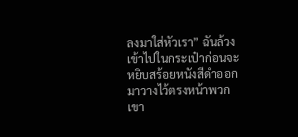ลงมาใส่หัวเรา” ฉันล้วงเข้าไปในกระเป๋าก่อนจะหยิบสร้อยหนังสีดำออกมาวางไว้ตรงหน้าพวกเขา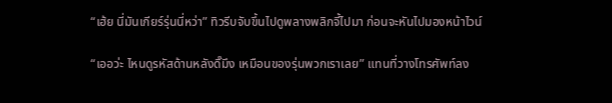“เฮ้ย นี่มันเกียร์รุ่นนี่หว่า” ทิวรีบจับขึ้นไปดูพลางพลิกจี้ไปมา ก่อนจะหันไปมองหน้าไวน์

“เออว่ะ ไหนดูรหัสด้านหลังดิ๊มึง เหมือนของรุ่นพวกเราเลย” แทนที่วางโทรศัพท์ลง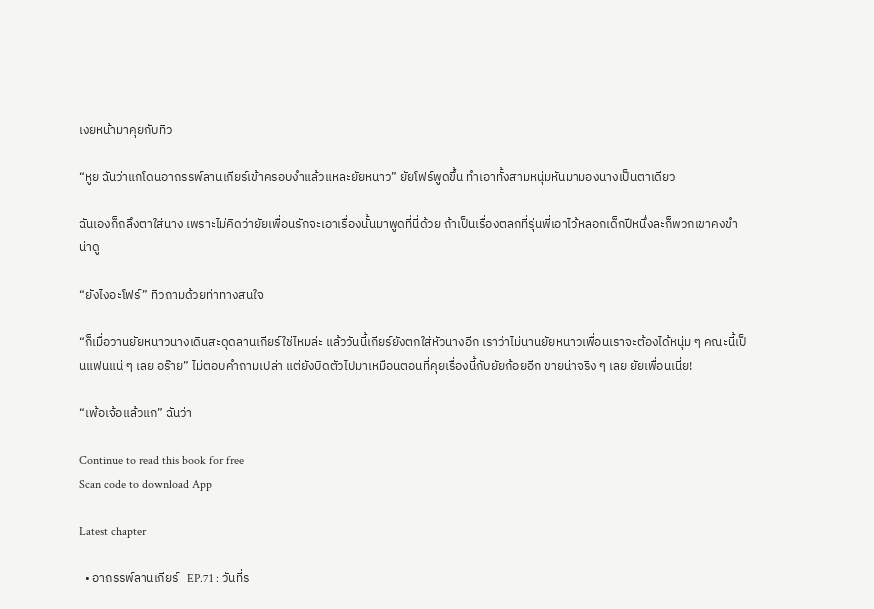เงยหน้ามาคุยกับทิว

“หูย ฉันว่าแกโดนอาถรรพ์ลานเกียร์เข้าครอบงำแล้วแหละยัยหนาว” ยัยโฟร์พูดขึ้น ทำเอาทั้งสามหนุ่มหันมามองนางเป็นตาเดียว

ฉันเองก็ถลึงตาใส่นาง เพราะไม่คิดว่ายัยเพื่อนรักจะเอาเรื่องนั้นมาพูดที่นี่ด้วย ถ้าเป็นเรื่องตลกที่รุ่นพี่เอาไว้หลอกเด็กปีหนึ่งละก็พวกเขาคงขำน่าดู

“ยังไงอะโฟร์” ทิวถามด้วยท่าทางสนใจ

“ก็เมื่อวานยัยหนาวนางเดินสะดุดลานเกียร์ใช่ไหมล่ะ แล้ววันนี้เกียร์ยังตกใส่หัวนางอีก เราว่าไม่นานยัยหนาวเพื่อนเราจะต้องได้หนุ่ม ๆ คณะนี้เป็นแฟนแน่ ๆ เลย อร๊าย” ไม่ตอบคำถามเปล่า แต่ยังบิดตัวไปมาเหมือนตอนที่คุยเรื่องนี้กับยัยก้อยอีก ขายน่าจริง ๆ เลย ยัยเพื่อนเนี่ย!

“เพ้อเจ้อแล้วแก” ฉันว่า

Continue to read this book for free
Scan code to download App

Latest chapter

  • อาถรรพ์ลานเกียร์   EP.71 : วันที่ร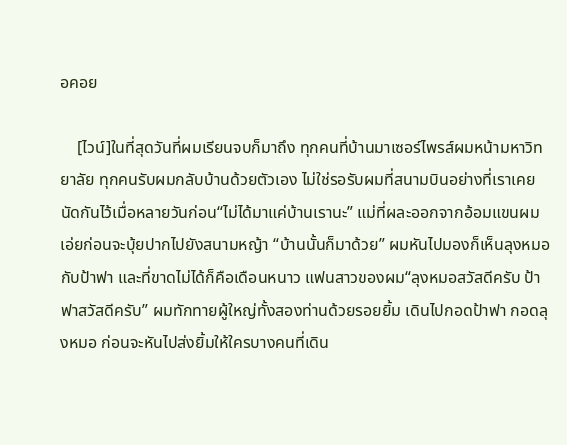อคอย

    [ไวน์]ในที่สุดวันที่ผมเรียนจบก็มาถึง ทุกคนที่บ้านมาเซอร์ไพรส์ผมหน้ามหาวิทยาลัย ทุกคนรับผมกลับบ้านด้วยตัวเอง ไม่ใช่รอรับผมที่สนามบินอย่างที่เราเคยนัดกันไว้เมื่อหลายวันก่อน“ไม่ได้มาแค่บ้านเรานะ” แม่ที่ผละออกจากอ้อมแขนผมเอ่ยก่อนจะบุ้ยปากไปยังสนามหญ้า “บ้านนั้นก็มาด้วย” ผมหันไปมองก็เห็นลุงหมอกับป้าฟา และที่ขาดไม่ได้ก็คือเดือนหนาว แฟนสาวของผม“ลุงหมอสวัสดีครับ ป้าฟาสวัสดีครับ” ผมทักทายผู้ใหญ่ทั้งสองท่านด้วยรอยยิ้ม เดินไปกอดป้าฟา กอดลุงหมอ ก่อนจะหันไปส่งยิ้มให้ใครบางคนที่เดิน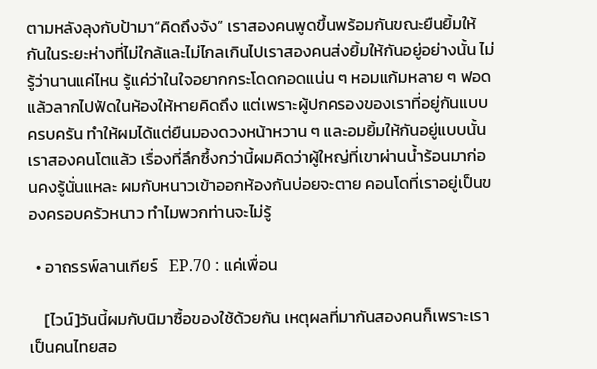ตามหลังลุงกับป้ามา“คิดถึงจัง” เราสองคนพูดขึ้นพร้อมกันขณะยืนยิ้มให้กันในระยะห่างที่ไม่ใกล้และไม่ไกลเกินไปเราสองคนส่งยิ้มให้กันอยู่อย่างนั้น ไม่รู้ว่านานแค่ไหน รู้แค่ว่าในใจอยากกระโดดกอดแน่น ๆ หอมแก้มหลาย ๆ ฟอดแล้วลากไปฟัดในห้องให้หายคิดถึง แต่เพราะผู้ปกครองของเราที่อยู่กันแบบครบครัน ทำให้ผมได้แต่ยืนมองดวงหน้าหวาน ๆ และอมยิ้มให้กันอยู่แบบนั้นเราสองคนโตแล้ว เรื่องที่ลึกซึ้งกว่านี้ผมคิดว่าผู้ใหญ่ที่เขาผ่านน้ำร้อนมาก่อนคงรู้นั่นแหละ ผมกับหนาวเข้าออกห้องกันบ่อยจะตาย คอนโดที่เราอยู่เป็นของครอบครัวหนาว ทำไมพวกท่านจะไม่รู้

  • อาถรรพ์ลานเกียร์   EP.70 : แค่เพื่อน

    [ไวน์]วันนี้ผมกับนิมาซื้อของใช้ด้วยกัน เหตุผลที่มากันสองคนก็เพราะเราเป็นคนไทยสอ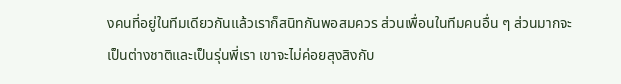งคนที่อยู่ในทีมเดียวกันแล้วเราก็สนิทกันพอสมควร ส่วนเพื่อนในทีมคนอื่น ๆ ส่วนมากจะเป็นต่างชาติและเป็นรุ่นพี่เรา เขาจะไม่ค่อยสุงสิงกับ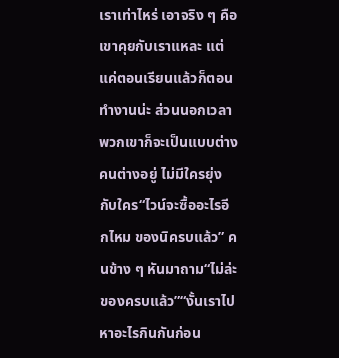เราเท่าไหร่ เอาจริง ๆ คือเขาคุยกับเราแหละ แต่แค่ตอนเรียนแล้วก็ตอนทำงานน่ะ ส่วนนอกเวลาพวกเขาก็จะเป็นแบบต่างคนต่างอยู่ ไม่มีใครยุ่งกับใคร“ไวน์จะซื้ออะไรอีกไหม ของนิครบแล้ว” คนข้าง ๆ หันมาถาม“ไม่ล่ะ ของครบแล้ว”“งั้นเราไปหาอะไรกินกันก่อน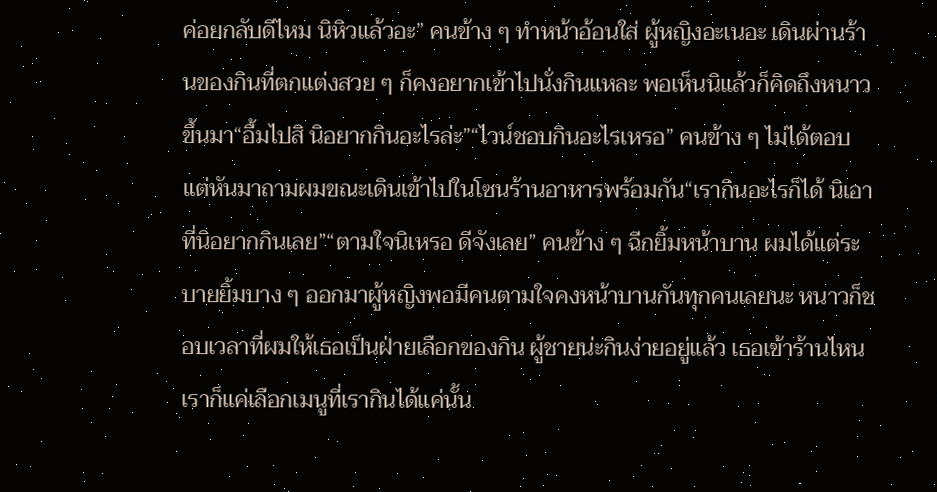ค่อยกลับดีไหม นิหิวแล้วอะ” คนข้าง ๆ ทำหน้าอ้อนใส่ ผู้หญิงอะเนอะ เดินผ่านร้านของกินที่ตกแต่งสวย ๆ ก็คงอยากเข้าไปนั่งกินแหละ พอเห็นนิแล้วก็คิดถึงหนาวขึ้นมา“อื้มไปสิ นิอยากกินอะไรล่ะ”“ไวน์ชอบกินอะไรเหรอ” คนข้าง ๆ ไม่ได้ตอบ แต่หันมาถามผมขณะเดินเข้าไปในโซนร้านอาหารพร้อมกัน“เรากินอะไรก็ได้ นิเอาที่นิอยากกินเลย”“ตามใจนิเหรอ ดีจังเลย” คนข้าง ๆ ฉีกยิ้มหน้าบาน ผมได้แต่ระบายยิ้มบาง ๆ ออกมาผู้หญิงพอมีคนตามใจคงหน้าบานกันทุกคนเลยนะ หนาวก็ชอบเวลาที่ผมให้เธอเป็นฝ่ายเลือกของกิน ผู้ชายน่ะกินง่ายอยู่แล้ว เธอเข้าร้านไหน เราก็แค่เลือกเมนูที่เรากินได้แค่นั้น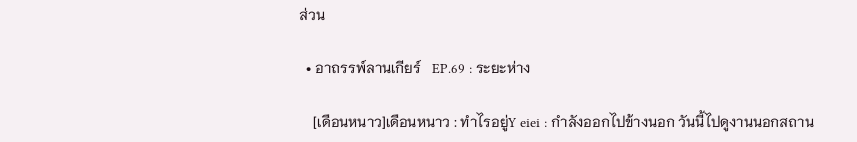ส่วน

  • อาถรรพ์ลานเกียร์   EP.69 : ระยะห่าง

    [เดือนหนาว]เดือนหนาว : ทำไรอยู่Y eiei : กำลังออกไปข้างนอก วันนี้ไปดูงานนอกสถาน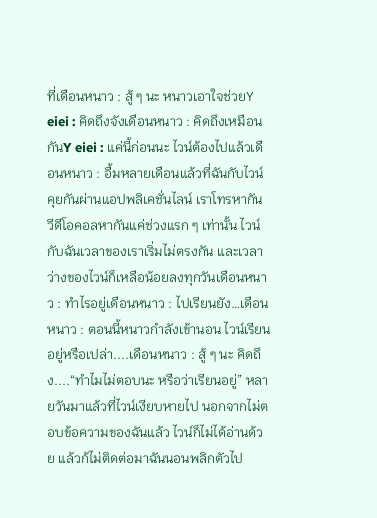ที่เดือนหนาว : สู้ ๆ นะ หนาวเอาใจช่วยY eiei : คิดถึงจังเดือนหนาว : คิดถึงเหมือนกันY eiei : แค่นี้ก่อนนะ ไวน์ต้องไปแล้วเดือนหนาว : อื้มหลายเดือนแล้วที่ฉันกับไวน์คุยกันผ่านแอปพลิเคชั่นไลน์ เราโทรหากัน วีดีโอคอลหากันแค่ช่วงแรก ๆ เท่านั้น ไวน์กับฉันเวลาของเราเริ่มไม่ตรงกัน และเวลาว่างของไวน์ก็เหลือน้อยลงทุกวันเดือนหนาว : ทำไรอยู่เดือนหนาว : ไปเรียนยัง…เดือนหนาว : ตอนนี้หนาวกำลังเข้านอน ไวน์เรียนอยู่หรือเปล่า....เดือนหนาว : สู้ ๆ นะ คิดถึง....“ทำไมไม่ตอบนะ หรือว่าเรียนอยู่” หลายวันมาแล้วที่ไวน์เงียบหายไป นอกจากไม่ตอบข้อความของฉันแล้ว ไวน์ก็ไม่ได้อ่านด้วย แล้วก้ไม่ติดต่อมาฉันนอนพลิกตัวไป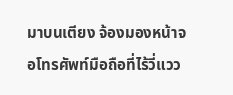มาบนเตียง จ้องมองหน้าจอโทรศัพท์มือถือที่ไร้วี่แวว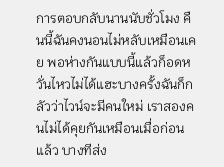การตอบกลับนานนับชั่วโมง คืนนี้ฉันคงนอนไม่หลับเหมือนเคย พอห่างกันแบบนี้แล้วก็อดหวั่นไหวไม่ได้แฮะบางครั้งฉันก็กลัวว่าไวน์จะมีคนใหม่ เราสองคนไม่ได้คุยกันเหมือนเมื่อก่อนแล้ว บางทีส่ง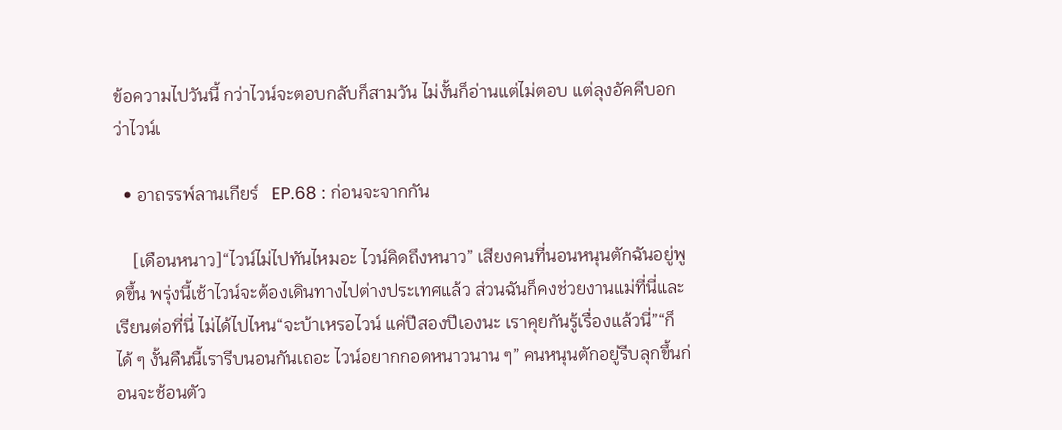ข้อความไปวันนี้ กว่าไวน์จะตอบกลับก็สามวัน ไม่งั้นก็อ่านแต่ไม่ตอบ แต่ลุงอัคคีบอกว่าไวน์เ

  • อาถรรพ์ลานเกียร์   EP.68 : ก่อนจะจากกัน

    [เดือนหนาว]“ไวน์ไม่ไปทันไหมอะ ไวน์คิดถึงหนาว” เสียงคนที่นอนหนุนตักฉันอยู่พูดขึ้น พรุ่งนี้เช้าไวน์จะต้องเดินทางไปต่างประเทศแล้ว ส่วนฉันก็คงช่วยงานแม่ที่นี่และเรียนต่อที่นี่ ไม่ได้ไปไหน“จะบ้าเหรอไวน์ แค่ปีสองปีเองนะ เราคุยกันรู้เรื่องแล้วนี่”“ก็ได้ ๆ งั้นคืนนี้เรารีบนอนกันเถอะ ไวน์อยากกอดหนาวนาน ๆ” คนหนุนตักอยู่รีบลุกขึ้นก่อนจะช้อนตัว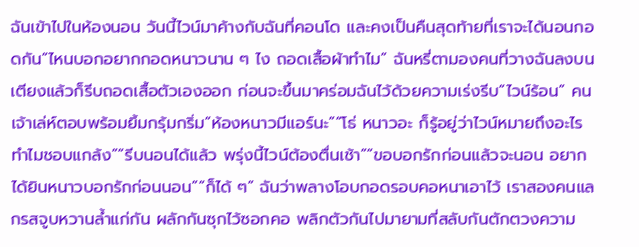ฉันเข้าไปในห้องนอน วันนี้ไวน์มาค้างกับฉันที่คอนโด และคงเป็นคืนสุดท้ายที่เราจะได้นอนกอดกัน“ไหนบอกอยากกอดหนาวนาน ๆ ไง ถอดเสื้อผ้าทำไม” ฉันหรี่ตามองคนที่วางฉันลงบนเตียงแล้วก็รีบถอดเสื้อตัวเองออก ก่อนจะขึ้นมาคร่อมฉันไว้ด้วยความเร่งรีบ“ไวน์ร้อน” คนเจ้าเล่ห์ตอบพร้อมยิ้มกรุ้มกริ่ม“ห้องหนาวมีแอร์นะ”“โธ่ หนาวอะ ก็รู้อยู่ว่าไวน์หมายถึงอะไร ทำไมชอบแกล้ง”“รีบนอนได้แล้ว พรุ่งนี้ไวน์ต้องตื่นเช้า”“ขอบอกรักก่อนแล้วจะนอน อยากได้ยินหนาวบอกรักก่อนนอน”“ก็ได้ ๆ” ฉันว่าพลางโอบกอดรอบคอหนาเอาไว้ เราสองคนแลกรสจูบหวานล้ำแก่กัน ผลักกันซุกไว้ซอกคอ พลิกตัวกันไปมายามที่สลับกันตักตวงความ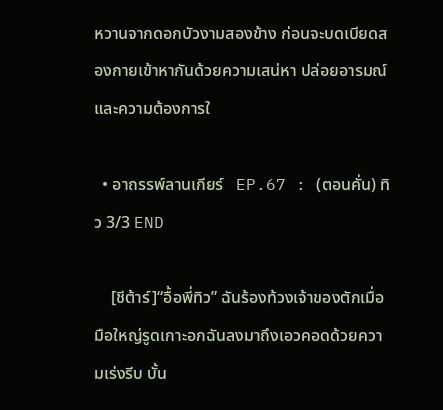หวานจากดอกบัวงามสองข้าง ก่อนจะบดเบียดสองกายเข้าหากันด้วยความเสน่หา ปล่อยอารมณ์และความต้องการใ

  • อาถรรพ์ลานเกียร์   EP.67 : (ตอนคั่น) ทิว 3/3 END

    [ชีต้าร์]“อื้อพี่ทิว” ฉันร้องท้วงเจ้าของตักเมื่อมือใหญ่รูดเกาะอกฉันลงมาถึงเอวคอดด้วยความเร่งรีบ บั้น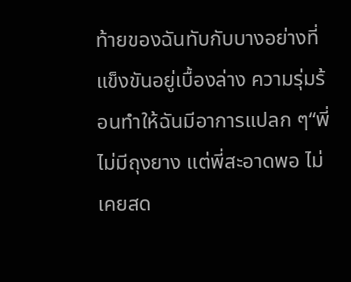ท้ายของฉันทับกับบางอย่างที่แข็งขันอยู่เบื้องล่าง ความรุ่มร้อนทำให้ฉันมีอาการแปลก ๆ“พี่ไม่มีถุงยาง แต่พี่สะอาดพอ ไม่เคยสด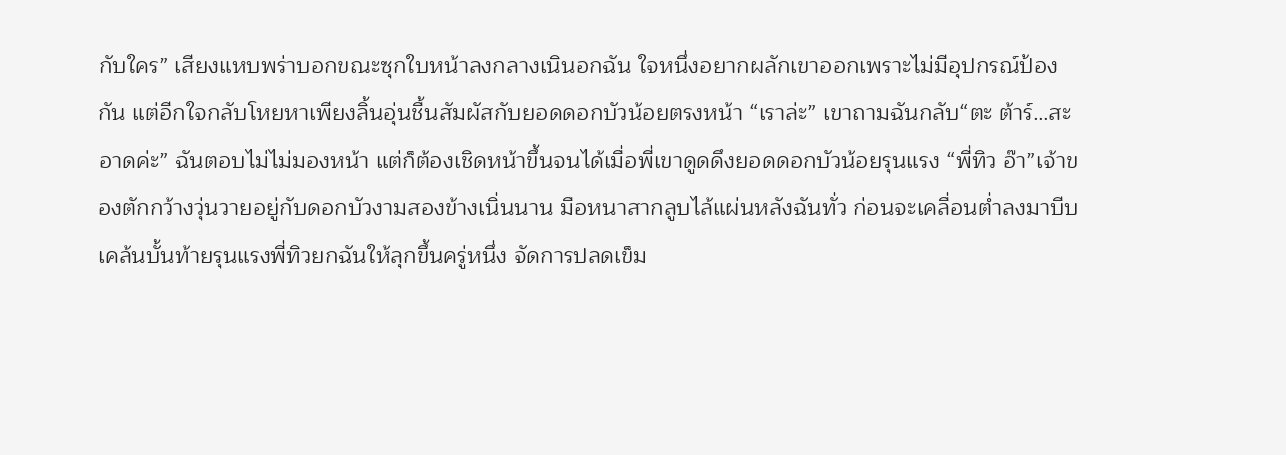กับใคร” เสียงแหบพร่าบอกขณะซุกใบหน้าลงกลางเนินอกฉัน ใจหนึ่งอยากผลักเขาออกเพราะไม่มีอุปกรณ์ป้องกัน แต่อีกใจกลับโหยหาเพียงลิ้นอุ่นชื้นสัมผัสกับยอดดอกบัวน้อยตรงหน้า “เราล่ะ” เขาถามฉันกลับ“ตะ ต้าร์…สะอาดค่ะ” ฉันตอบไม่ไม่มองหน้า แต่ก็ต้องเชิดหน้าขึ้นจนได้เมื่อพี่เขาดูดดึงยอดดอกบัวน้อยรุนแรง “พี่ทิว อ๊า”เจ้าของตักกว้างวุ่นวายอยู่กับดอกบัวงามสองข้างเนิ่นนาน มือหนาสากลูบไล้แผ่นหลังฉันทั่ว ก่อนจะเคลื่อนต่ำลงมาบีบเคล้นบั้นท้ายรุนแรงพี่ทิวยกฉันให้ลุกขึ้นครู่หนึ่ง จัดการปลดเข็ม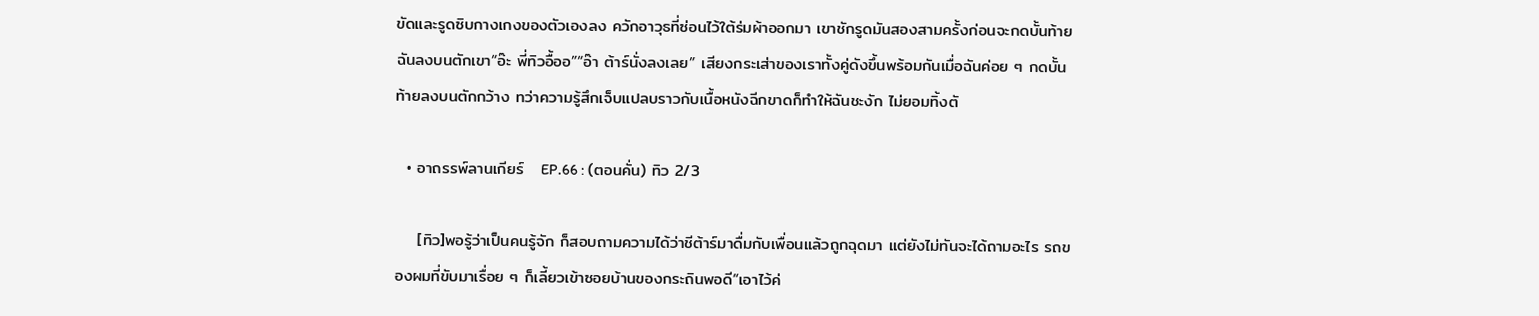ขัดและรูดซิบกางเกงของตัวเองลง ควักอาวุธที่ซ่อนไว้ใต้ร่มผ้าออกมา เขาชักรูดมันสองสามครั้งก่อนจะกดบั้นท้ายฉันลงบนตักเขา“อ๊ะ พี่ทิวอื้ออ”“อ๊า ต้าร์นั่งลงเลย” เสียงกระเส่าของเราทั้งคู่ดังขึ้นพร้อมกันเมื่อฉันค่อย ๆ กดบั้นท้ายลงบนตักกว้าง ทว่าความรู้สึกเจ็บแปลบราวกับเนื้อหนังฉีกขาดก็ทำให้ฉันชะงัก ไม่ยอมทิ้งตั

  • อาถรรพ์ลานเกียร์   EP.66 : (ตอนคั่น) ทิว 2/3

    [ทิว]พอรู้ว่าเป็นคนรู้จัก ก็สอบถามความได้ว่าชีต้าร์มาดื่มกับเพื่อนแล้วถูกฉุดมา แต่ยังไม่ทันจะได้ถามอะไร รถของผมที่ขับมาเรื่อย ๆ ก็เลี้ยวเข้าซอยบ้านของกระถินพอดี“เอาไว้ค่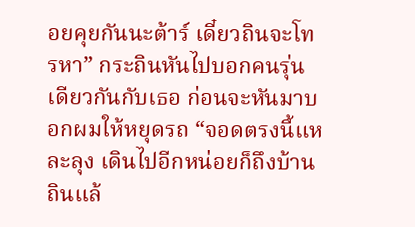อยคุยกันนะต้าร์ เดี๋ยวถินจะโทรหา” กระถินหันไปบอกคนรุ่นเดียวกันกับเธอ ก่อนจะหันมาบอกผมให้หยุดรถ “จอดตรงนี้แหละลุง เดินไปอีกหน่อยก็ถึงบ้านถินแล้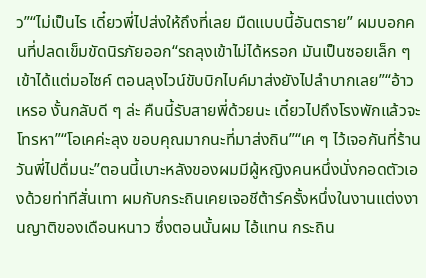ว”“ไม่เป็นไร เดี๋ยวพี่ไปส่งให้ถึงที่เลย มืดแบบนี้อันตราย” ผมบอกคนที่ปลดเข็มขัดนิรภัยออก“รถลุงเข้าไม่ได้หรอก มันเป็นซอยเล็ก ๆ เข้าได้แต่มอไซค์ ตอนลุงไวน์ขับบิกไบค์มาส่งยังไปลำบากเลย”“อ้าวเหรอ งั้นกลับดี ๆ ล่ะ คืนนี้รับสายพี่ด้วยนะ เดี๋ยวไปถึงโรงพักแล้วจะโทรหา”“โอเคค่ะลุง ขอบคุณมากนะที่มาส่งถิน”“เค ๆ ไว้เจอกันที่ร้านวันพี่ไปดื่มนะ”ตอนนี้เบาะหลังของผมมีผู้หญิงคนหนึ่งนั่งกอดตัวเองด้วยท่าทีสั่นเทา ผมกับกระถินเคยเจอชีต้าร์ครั้งหนึ่งในงานแต่งงานญาติของเดือนหนาว ซึ่งตอนนั้นผม ไอ้แทน กระถิน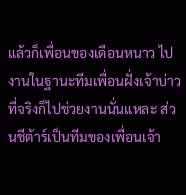แล้วก็เพื่อนของเดือนหนาว ไปงานในฐานะทีมเพื่อนฝั่งเจ้าบ่าว ที่จริงก็ไปช่วยงานนั่นแหละ ส่วนชีต้าร์เป็นทีมของเพื่อนเจ้า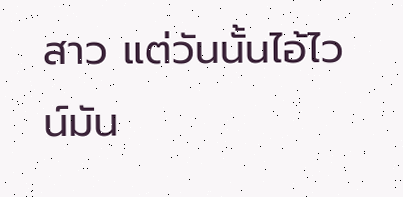สาว แต่วันนั้นไอ้ไวน์มัน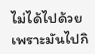ไม่ได้ไปด้วย เพราะมันไปกิ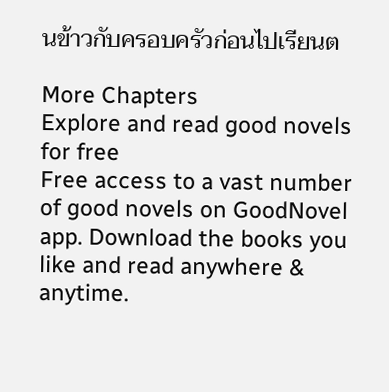นข้าวกับครอบครัวก่อนไปเรียนต

More Chapters
Explore and read good novels for free
Free access to a vast number of good novels on GoodNovel app. Download the books you like and read anywhere & anytime.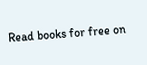Read books for free on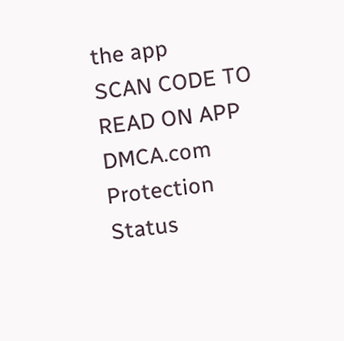the app
SCAN CODE TO READ ON APP
DMCA.com Protection Status